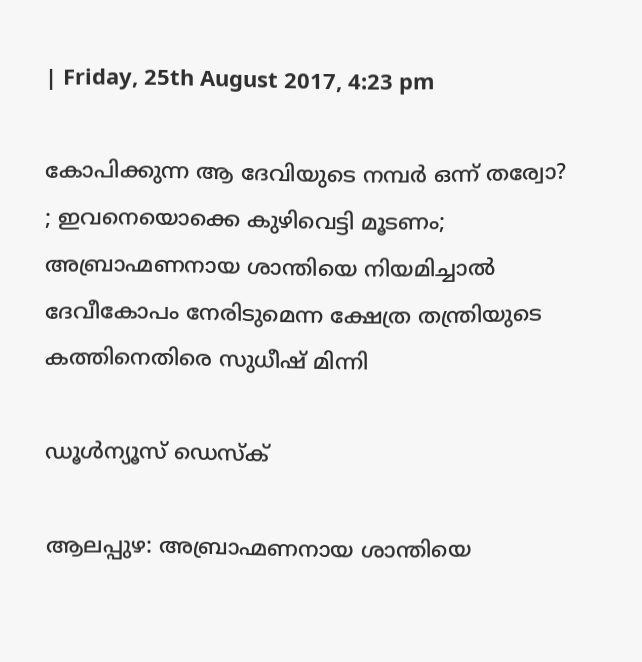| Friday, 25th August 2017, 4:23 pm

കോപിക്കുന്ന ആ ദേവിയുടെ നമ്പര്‍ ഒന്ന് തര്വോ? ; ഇവനെയൊക്കെ കുഴിവെട്ടി മൂടണം; അബ്രാഹ്മണനായ ശാന്തിയെ നിയമിച്ചാല്‍ ദേവീകോപം നേരിടുമെന്ന ക്ഷേത്ര തന്ത്രിയുടെ കത്തിനെതിരെ സുധീഷ് മിന്നി

ഡൂള്‍ന്യൂസ് ഡെസ്‌ക്

ആലപ്പുഴ: അബ്രാഹ്മണനായ ശാന്തിയെ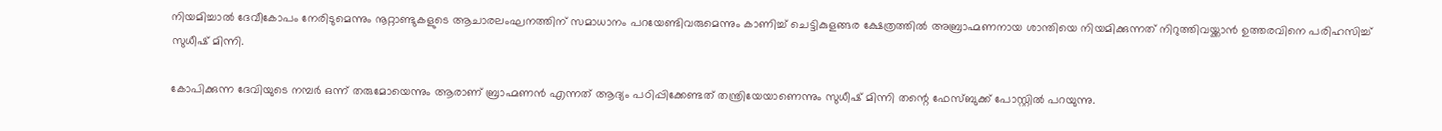നിയമിച്ചാല്‍ ദേവീകോപം നേരിടുമെന്നും നൂറ്റാണ്ടുകളുടെ ആചാരലംഘനത്തിന് സമാധാനം പറയേണ്ടിവരുമെന്നും കാണിച്ച് ചെട്ടികുളങ്ങര ക്ഷേത്രത്തില്‍ അബ്രാഹ്മണനായ ശാന്തിയെ നിയമിക്കുന്നത് നിറുത്തിവയ്ക്കാന്‍ ഉത്തരവിനെ പരിഹസിച്ച് സുധീഷ് മിന്നി.

കോപിക്കുന്ന ദേവിയുടെ നമ്പര്‍ ഒന്ന് തരുമോയെന്നും ആരാണ് ബ്രാഹ്മണന്‍ എന്നത് ആദ്യം പഠിപ്പിക്കേണ്ടത് തന്ത്രിയേയാണെന്നും സുധീഷ് മിന്നി തന്റെ ഫേസ്ബുക്ക് പോസ്റ്റില്‍ പറയുന്നു.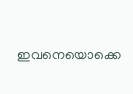ഇവനെയൊക്കെ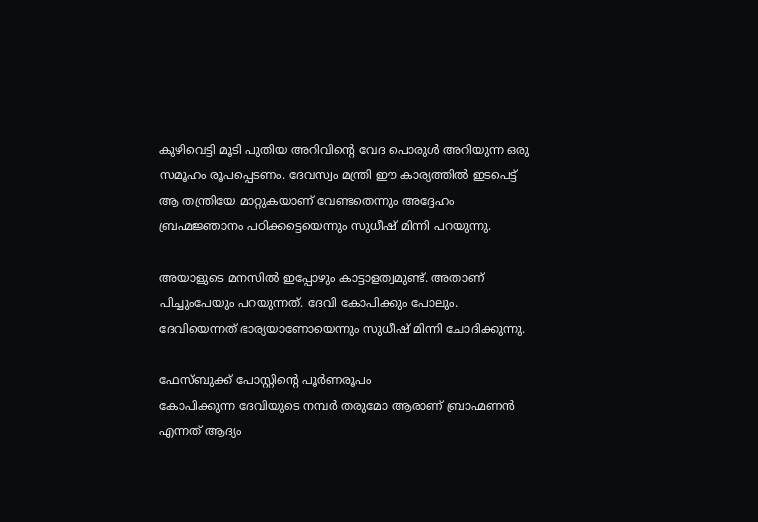കുഴിവെട്ടി മൂടി പുതിയ അറിവിന്റെ വേദ പൊരുള്‍ അറിയുന്ന ഒരു സമൂഹം രൂപപ്പെടണം. ദേവസ്വം മന്ത്രി ഈ കാര്യത്തില്‍ ഇടപെട്ട് ആ തന്ത്രിയേ മാറ്റുകയാണ് വേണ്ടതെന്നും അദ്ദേഹം ബ്രഹ്മജ്ഞാനം പഠിക്കട്ടെയെന്നും സുധീഷ് മിന്നി പറയുന്നു.

അയാളുടെ മനസില്‍ ഇപ്പോഴും കാട്ടാളത്വമുണ്ട്. അതാണ് പിച്ചുംപേയും പറയുന്നത്. ദേവി കോപിക്കും പോലും. ദേവിയെന്നത് ഭാര്യയാണോയെന്നും സുധീഷ് മിന്നി ചോദിക്കുന്നു.

ഫേസ്ബുക്ക് പോസ്റ്റിന്റെ പൂര്‍ണരൂപം
കോപിക്കുന്ന ദേവിയുടെ നമ്പര്‍ തരുമോ ആരാണ് ബ്രാഹ്മണന്‍ എന്നത് ആദ്യം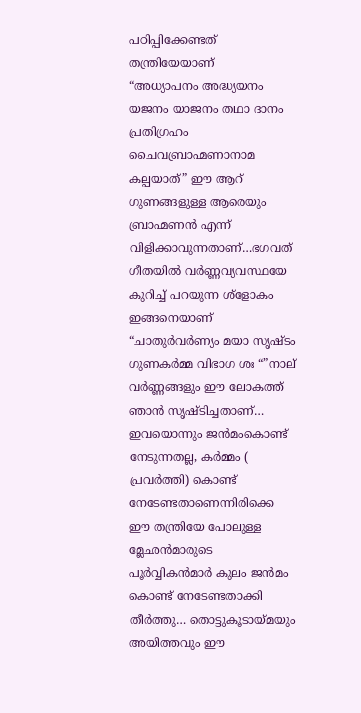പഠിപ്പിക്കേണ്ടത് തന്ത്രിയേയാണ്
“അധ്യാപനം അദ്ധ്യയനം യജനം യാജനം തഥാ ദാനം പ്രതിഗ്രഹം ചൈവബ്രാഹ്മണാനാമ കല്പയാത്” ഈ ആറ് ഗുണങ്ങളുള്ള ആരെയും ബ്രാഹ്മണന്‍ എന്ന് വിളിക്കാവുന്നതാണ്…ഭഗവത് ഗീതയില്‍ വര്‍ണ്ണവ്യവസ്ഥയേ കുറിച്ച് പറയുന്ന ശ്‌ളോകം ഇങ്ങനെയാണ്
“ചാതുര്‍വര്‍ണ്യം മയാ സൃഷ്ടം ഗുണകര്‍മ്മ വിഭാഗ ശഃ “”നാല് വര്‍ണ്ണങ്ങളും ഈ ലോകത്ത് ഞാന്‍ സൃഷ്ടിച്ചതാണ്… ഇവയൊന്നും ജന്‍മംകൊണ്ട് നേടുന്നതല്ല, കര്‍മ്മം ( പ്രവര്‍ത്തി) കൊണ്ട് നേടേണ്ടതാണെന്നിരിക്കെ ഈ തന്ത്രിയേ പോലുള്ള മ്ലേഛന്‍മാരുടെ പൂര്‍വ്വികന്‍മാര്‍ കുലം ജന്‍മം കൊണ്ട് നേടേണ്ടതാക്കി തീര്‍ത്തു… തൊട്ടുകൂടായ്മയും അയിത്തവും ഈ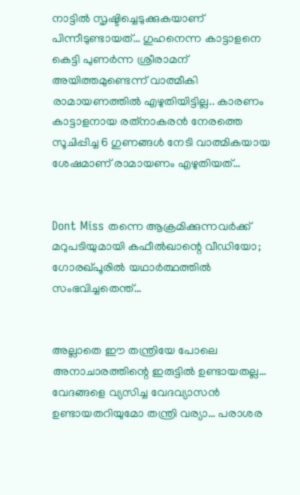നാട്ടില്‍ സൃഷ്ടിച്ചെടുക്കുകയാണ് പിന്നീടുണ്ടായത്… ഗുഹനെന്ന കാട്ടാളനെ കെട്ടി പുണര്‍ന്ന ശ്രീരാമന് അയിത്തമുണ്ടെന്ന് വാത്മീകി രാമായണത്തില്‍ എഴുതിയിട്ടില്ല.. കാരണം കാട്ടാളനായ രത്‌നാകരന്‍ നേരത്തെ സൂചിപ്പിച്ച 6 ഗുണങ്ങള്‍ നേടി വാത്മികയായ ശേഷമാണ് രാമായണം എഴുതിയത്…


Dont Miss തന്നെ ആക്രമിക്കുന്നവര്‍ക്ക് മറുപടിയുമായി കഫീല്‍ഖാന്റെ വീഡിയോ; ഗോരഖ്പൂരില്‍ യഥാര്‍ത്ഥത്തില്‍ സംഭവിച്ചതെന്ത്…


അല്ലാതെ ഈ തന്ത്രിയേ പോലെ അനാചാരത്തിന്റെ ഇരുട്ടില്‍ ഉണ്ടായതല്ല… വേദങ്ങളെ വ്യസിച്ച വേദവ്യാസന്‍ ഉണ്ടായതറിയുമോ തന്ത്രി വര്യാ… പരാശര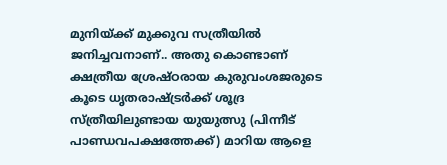മുനിയ്ക്ക് മുക്കുവ സത്രീയില്‍ ജനിച്ചവനാണ്.. അതു കൊണ്ടാണ് ക്ഷത്രീയ ശ്രേഷ്ഠരായ കുരുവംശജരുടെ കൂടെ ധൃതരാഷ്ട്രര്‍ക്ക് ശൂദ്ര സ്ത്രീയിലുണ്ടായ യുയുത്സു (പിന്നീട് പാണ്ഡവപക്ഷത്തേക്ക്) മാറിയ ആളെ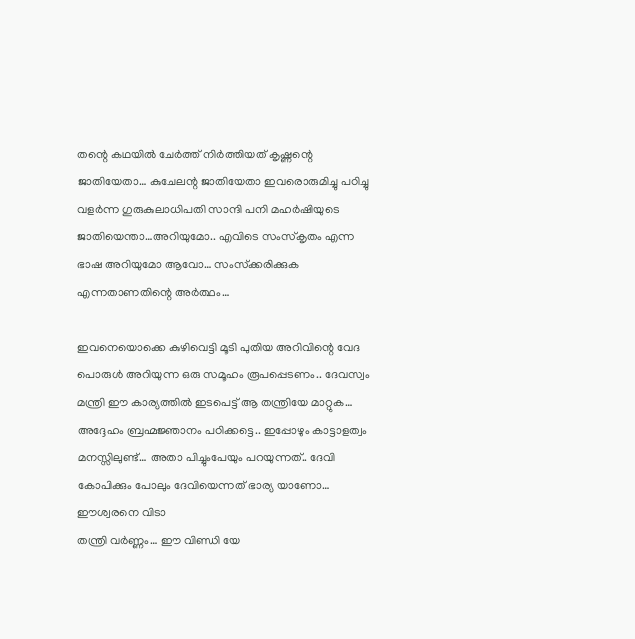തന്റെ കഥയില്‍ ചേര്‍ത്ത് നിര്‍ത്തിയത് കൃഷ്ണന്റെ ജാതിയേതാ… കുചേലന്റ ജാതിയേതാ ഇവരൊരുമിച്ചു പഠിച്ചു വളര്‍ന്ന ഗുരുകുലാധിപതി സാന്ദി പനി മഹര്‍ഷിയുടെ ജാതിയെന്താ…അറിയുമോ.. എവിടെ സംസ്‌കൃതം എന്ന ഭാഷ അറിയുമോ ആവോ… സംസ്‌ക്കരിക്കുക എന്നതാണതിന്റെ അര്‍ത്ഥം…

ഇവനെയൊക്കെ കുഴിവെട്ടി മൂടി പുതിയ അറിവിന്റെ വേദ പൊരുള്‍ അറിയുന്ന ഒരു സമൂഹം രൂപപ്പെടണം.. ദേവസ്വം മന്ത്രി ഈ കാര്യത്തില്‍ ഇടപെട്ട് ആ തന്ത്രിയേ മാറ്റുക… അദ്ദേഹം ബ്രഹ്മജ്ഞാനം പഠിക്കട്ടെ.. ഇപ്പോഴും കാട്ടാളത്വം മനസ്സിലുണ്ട്… അതാ പിച്ചുംപേയും പറയുന്നത്.. ദേവി കോപിക്കും പോലും ദേവിയെന്നത് ഭാര്യ യാണോ… ഈശ്വരനെ വിടാ
തന്ത്രി വര്‍ണ്ണം… ഈ വിണ്ഡി യേ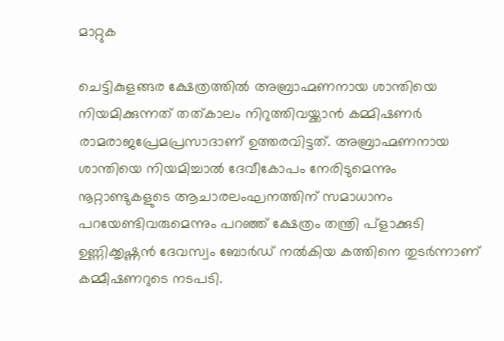മാറ്റുക

ചെട്ടികുളങ്ങര ക്ഷേത്രത്തില്‍ അബ്രാഹ്മണനായ ശാന്തിയെ നിയമിക്കുന്നത് തത്കാലം നിറുത്തിവയ്ക്കാന്‍ കമ്മിഷണര്‍ രാമരാജപ്രേമപ്രസാദാണ് ഉത്തരവിട്ടത്. അബ്രാഹ്മണനായ ശാന്തിയെ നിയമിച്ചാല്‍ ദേവീകോപം നേരിടുമെന്നും നൂറ്റാണ്ടുകളുടെ ആചാരലംഘനത്തിന് സമാധാനം പറയേണ്ടിവരുമെന്നും പറഞ്ഞ് ക്ഷേത്രം തന്ത്രി പ്ളാക്കുടി ഉണ്ണിക്കൃഷ്ണന്‍ ദേവസ്വം ബോര്‍ഡ് നല്‍കിയ കത്തിനെ തുടര്‍ന്നാണ് കമ്മീഷണറുടെ നടപടി.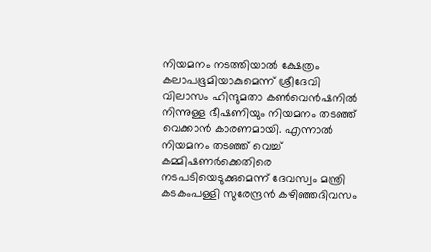നിയമനം നടത്തിയാല്‍ ക്ഷേത്രം കലാപഭൂമിയാകുമെന്ന് ശ്രീദേവി വിലാസം ഹിന്ദുമതാ കണ്‍വെന്‍ഷനില്‍ നിന്നുള്ള ഭീഷണിയും നിയമനം തടഞ്ഞ് വെക്കാന്‍ കാരണമായി. എന്നാല്‍ നിയമനം തടഞ്ഞ് വെച്ച് കമ്മിഷണര്‍ക്കെതിരെ നടപടിയെടുക്കുമെന്ന് ദേവസ്വം മന്ത്രി കടകംപള്ളി സുരേന്ദ്രന്‍ കഴിഞ്ഞദിവസം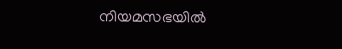നിയമസഭയില്‍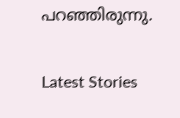പറഞ്ഞിരുന്നു.

Latest Stories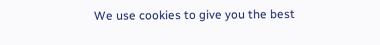We use cookies to give you the best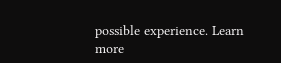possible experience. Learn more